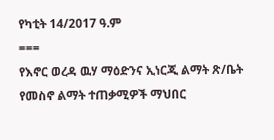የካቲት 14/2017 ዓ.ም
===
የእኖር ወረዳ ዉሃ ማዕድንና ኢነርጂ ልማት ጽ/ቤት የመስኖ ልማት ተጠቃሚዎች ማህበር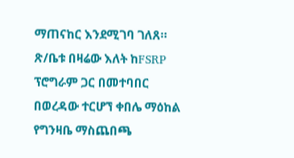ማጠናከር እንደሚገባ ገለጸ።
ጽ/ቤቱ በዛሬው እለት ከFSRP ፕሮግራም ጋር በመተባበር በወረዳው ተርሆኘ ቀበሌ ማዕከል የግንዛቤ ማስጨበጫ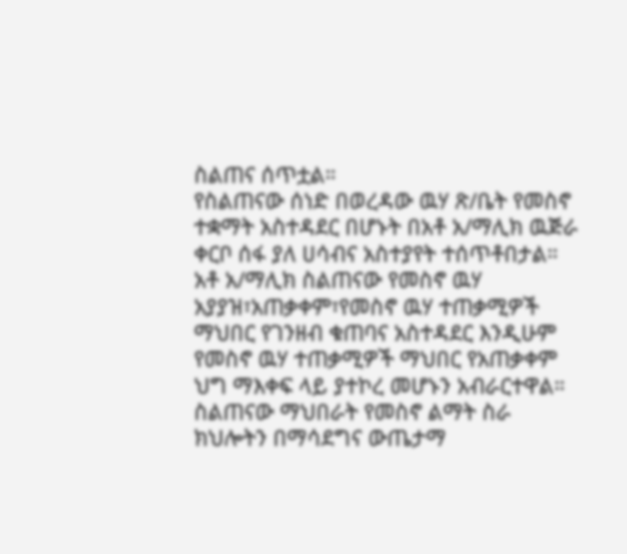ስልጠና ሰጥቷል።
የስልጠናው ሰነድ በወረዳው ዉሃ ጽ/ቤት የመስኖ ተቋማት አስተዳደር በሆኑት በአቶ አ/ማሊክ ዉጅራ ቀርቦ ሰፋ ያለ ሀሳብና አስተያየት ተሰጥቶበታል።
አቶ አ/ማሊክ ስልጠናው የመስኖ ዉሃ አያያዝ፣አጠቃቀም፣የመስኖ ዉሃ ተጠቃሚዎች ማህበር የገንዘብ ቁጠባና አስተዳደር እንዲሁም የመስኖ ዉሃ ተጠቃሚዎች ማህበር የአጠቃቀም ህግ ማእቀፍ ላይ ያተኮረ መሆኑን አብራርተዋል።
ስልጠናው ማህበራት የመስኖ ልማት ስራ ክህሎትን በማሳደግና ውጤታማ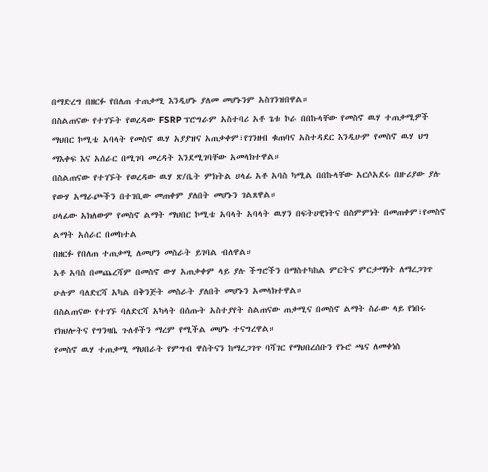በማድረግ በዘርፉ የበለጠ ተጠቃሚ እንዲሆኑ ያለመ መሆኑንም አስገንዝበዋል።
በስልጠናው የተገኙት የወረዳው FSRP ፕሮግራም አስተባሪ አቶ ጌቱ ኮራ በበኩላቸው የመስኖ ዉሃ ተጠቃሚዎች ማህበር ኮሚቴ አባላት የመስኖ ዉሃ አያያዝና አጠቃቀም፣የገንዘብ ቁጠባና አስተዳደር እንዲሁም የመስኖ ዉሃ ህግ ማእቀፍ እና አሰራር በሚገባ መረዳት እንደሚገባቸው አመላክተዋል።
በስልጠናው የተገኙት የወረዳው ዉሃ ጽ/ቤት ምክትል ሀላፊ አቶ አባስ ካሚል በበኩላቸው አርሶአደሩ በዙሪያው ያሉ የውሃ አማራጮችን በተገቢው መጠቀም ያለበት መሆኑን ገልጸዋል።
ሀላፊው አክለውም የመስኖ ልማት ማህበር ኮሚቴ አባላት አባላት ዉሃን በፍትሀዊነትና በስምምነት በመጠቀም፣የመስኖ ልማት አሰራር በመከተል
በዘርፉ የበለጠ ተጠቃሚ ለመሆን መስራት ይገባል ብለዋል።
አቶ አባስ በመጨረሻም በመስኖ ውሃ አጠቃቀም ላይ ያሉ ችግሮችን በማስተካከል ምርትና ምርታማነት ለማረጋገጥ ሁሉም ባለድርሻ አካል በቅንጅት መስራት ያለበት መሆኑን አመላክተዋል።
በስልጠናው የተገኙ ባለድርሻ አካላት በሰጡት አስተያየት ስልጠናው ጠቃሚና በመስኖ ልማት ስራው ላይ የነበሩ የክህሎትና የግንዛቤ ጉለቶችን ማረም የሚችል መሆኑ ተናግረዋል።
የመስኖ ዉሃ ተጠቃሚ ማህበራት የምግብ ዋስትናን ከማረጋገጥ ባሻገር የማህበረሰቡን የኑሮ ጫና ለመቀነስ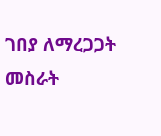ገበያ ለማረጋጋት መስራት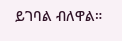ይገባል ብለዋል።